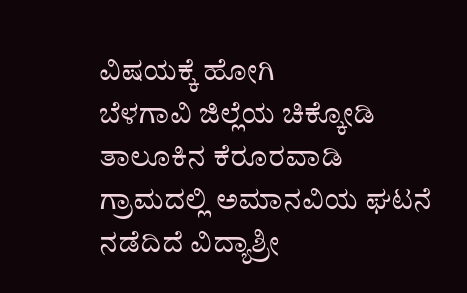ವಿಷಯಕ್ಕೆ ಹೋಗಿ
ಬೆಳಗಾವಿ ಜಿಲ್ಲೆಯ ಚಿಕ್ಕೋಡಿ ತಾಲೂಕಿನ ಕೆರೂರವಾಡಿ ಗ್ರಾಮದಲ್ಲಿ ಅಮಾನವಿಯ ಘಟನೆ ನಡೆದಿದೆ ವಿದ್ಯಾಶ್ರೀ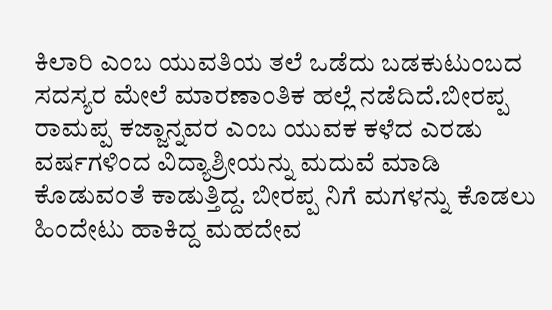ಕಿಲಾರಿ ಎಂಬ ಯುವತಿಯ ತಲೆ ಒಡೆದು ಬಡಕುಟುಂಬದ ಸದಸ್ಯರ ಮೇಲೆ ಮಾರಣಾಂತಿಕ ಹಲ್ಲೆ ನಡೆದಿದೆ.ಬೀರಪ್ಪ ರಾಮಪ್ಪ ಕಜ್ಜಾನ್ನವರ ಎಂಬ ಯುವಕ ಕಳೆದ ಎರಡು ವರ್ಷಗಳಿಂದ ವಿದ್ಯಾಶ್ರೀಯನ್ನು ಮದುವೆ ಮಾಡಿ ಕೊಡುವಂತೆ ಕಾಡುತ್ತಿದ್ದ. ಬೀರಪ್ಪ ನಿಗೆ ಮಗಳನ್ನು ಕೊಡಲು ಹಿಂದೇಟು ಹಾಕಿದ್ದ ಮಹದೇವ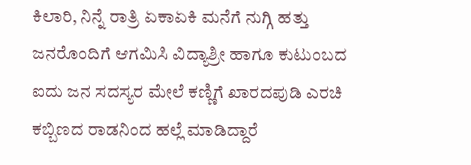ಕಿಲಾರಿ, ನಿನ್ನೆ ರಾತ್ರಿ ಏಕಾಏಕಿ ಮನೆಗೆ ನುಗ್ಗಿ ಹತ್ತು ಜನರೊಂದಿಗೆ ಆಗಮಿಸಿ ವಿದ್ಯಾಶ್ರೀ ಹಾಗೂ ಕುಟುಂಬದ ಐದು ಜನ ಸದಸ್ಯರ ಮೇಲೆ ಕಣ್ಣಿಗೆ ಖಾರದಪುಡಿ ಎರಚಿ ಕಬ್ಬಿಣದ ರಾಡನಿಂದ ಹಲ್ಲೆ ಮಾಡಿದ್ದಾರೆ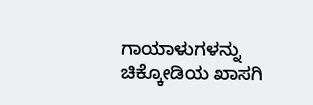ಗಾಯಾಳುಗಳನ್ನು ಚಿಕ್ಕೋಡಿಯ ಖಾಸಗಿ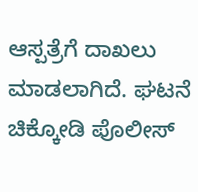ಆಸ್ಪತ್ರೆಗೆ ದಾಖಲು ಮಾಡಲಾಗಿದೆ. ಘಟನೆ ಚಿಕ್ಕೋಡಿ ಪೊಲೀಸ್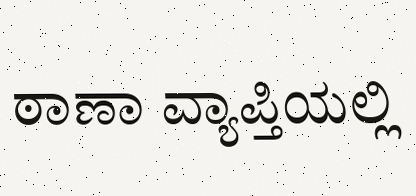ಠಾಣಾ ವ್ಯಾಪ್ತಿಯಲ್ಲಿ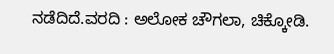ನಡೆದಿದೆ.ವರದಿ : ಅಲೋಕ ಚೌಗಲಾ, ಚಿಕ್ಕೋಡಿ.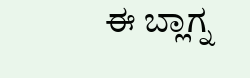ಈ ಬ್ಲಾಗ್ನ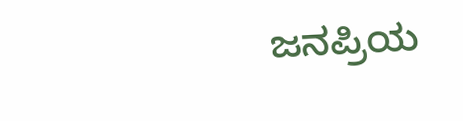ಜನಪ್ರಿಯ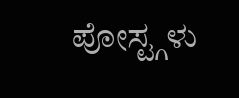ಪೋಸ್ಟ್ಗಳು